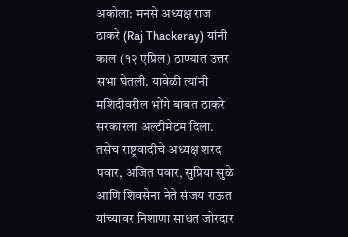अकोला: मनसे अध्यक्ष राज ठाकरे (Raj Thackeray) यांनी काल (१२ एप्रिल) ठाण्यात उत्तर सभा घेतली. यावेळी त्यांनी मशिदीवरील भोंगे बाबत ठाकरे सरकारला अल्टीमेटम दिला. तसेच राष्ट्रवादीचे अध्यक्ष शरद पवार, अजित पवार, सुप्रिया सुळे आणि शिवसेना नेते संजय राऊत यांच्यावर निशाणा साधत जोरदार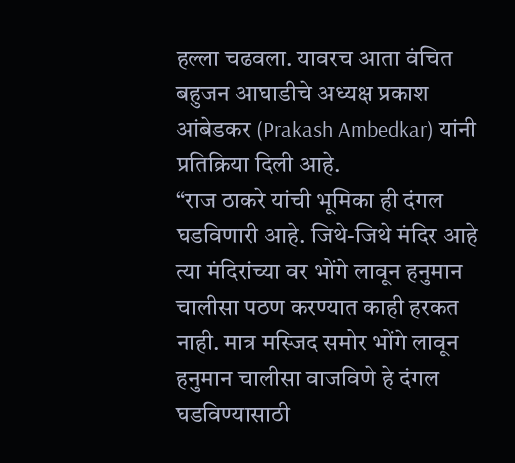हल्ला चढवला. यावरच आता वंचित बहुजन आघाडीचे अध्यक्ष प्रकाश आंबेडकर (Prakash Ambedkar) यांनी प्रतिक्रिया दिली आहे.
“राज ठाकरे यांची भूमिका ही दंगल घडविणारी आहे. जिथे-जिथे मंदिर आहे त्या मंदिरांच्या वर भोंगे लावून हनुमान चालीसा पठण करण्यात काही हरकत नाही. मात्र मस्जिद समोर भोंगे लावून हनुमान चालीसा वाजविणे हे दंगल घडविण्यासाठी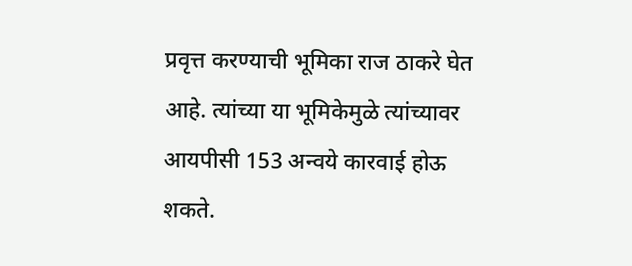प्रवृत्त करण्याची भूमिका राज ठाकरे घेत आहे. त्यांच्या या भूमिकेमुळे त्यांच्यावर आयपीसी 153 अन्वये कारवाई होऊ शकते.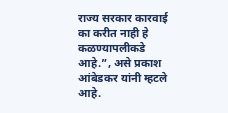राज्य सरकार कारवाई का करीत नाही हे कळण्यापलीकडे आहे.”, असे प्रकाश आंबेडकर यांनी म्हटले आहे.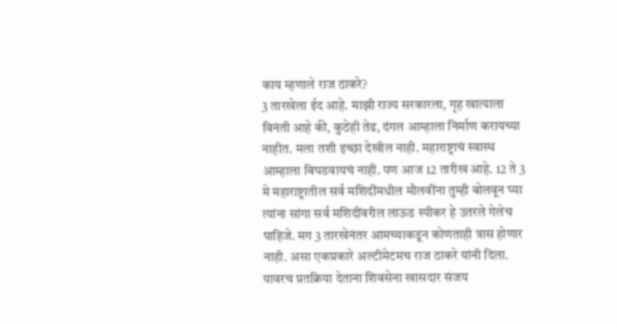काय म्हणाले राज ठाकरे?
3 तारखेला ईद आहे. माझी राज्य सरकारला, गृह खात्याला विनंती आहे की, कुठेही तेढ, दंगल आम्हाला निर्माण करायच्या नाहीत. मला तशी इच्छा देखील नाही. महाराष्ट्राचं स्वास्थ आम्हाला बिघडवायचं नाही. पण आज 12 तारीख आहे. 12 ते 3 मे महाराष्ट्रातील सर्व मशिदींमधील मौलवींना तुम्ही बोलवून घ्या त्यांना सांगा सर्व मशिदींवरील लाऊड स्पीकर हे उतरले गेलेच पाहिजे. मग 3 तारखेनंतर आमच्याकडून कोणताही त्रास होणार नाही. असा एकप्रकारे अल्टीमेटमच राज ठाकरे यांनी दिला. यावरच प्रतक्रिया देताना शिवसेना खासदार संजय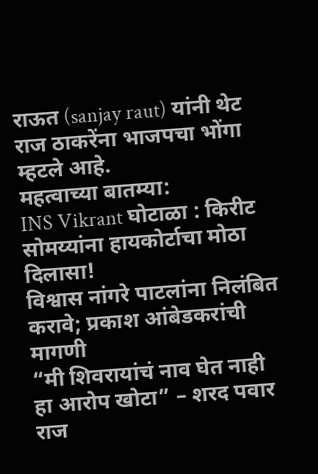राऊत (sanjay raut) यांनी थेट राज ठाकरेंना भाजपचा भोंगा म्हटले आहे.
महत्वाच्या बातम्या:
INS Vikrant घोटाळा : किरीट सोमय्यांना हायकोर्टाचा मोठा दिलासा!
विश्वास नांगरे पाटलांना निलंबित करावे; प्रकाश आंबेडकरांची मागणी
“मी शिवरायांचं नाव घेत नाही हा आरोप खोटा” – शरद पवार
राज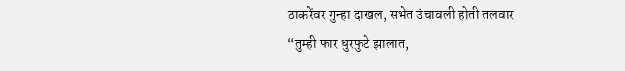ठाकरेंवर गुन्हा दाखल, सभेत उंचावली होती तलवार
“तुम्ही फार धुरफुटे झालात,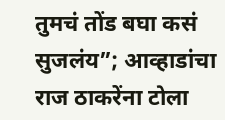तुमचं तोंड बघा कसं सुजलंय”; आव्हाडांचा राज ठाकरेंना टोला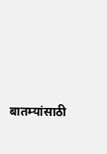बातम्यांसाठी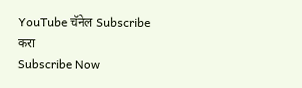YouTube चॅनेल Subscribe करा
Subscribe Now